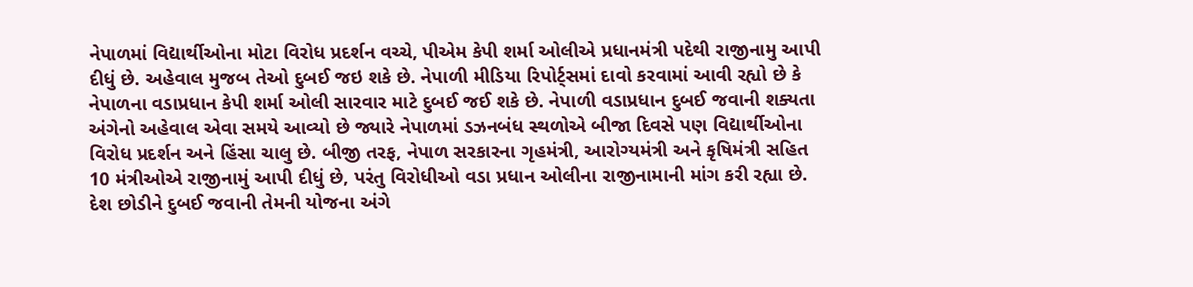નેપાળમાં વિદ્યાર્થીઓના મોટા વિરોધ પ્રદર્શન વચ્ચે, પીએમ કેપી શર્મા ઓલીએ પ્રધાનમંત્રી પદેથી રાજીનામુ આપી દીધું છે. અહેવાલ મુજબ તેઓ દુબઈ જઇ શકે છે. નેપાળી મીડિયા રિપોર્ટ્સમાં દાવો કરવામાં આવી રહ્યો છે કે નેપાળના વડાપ્રધાન કેપી શર્મા ઓલી સારવાર માટે દુબઈ જઈ શકે છે. નેપાળી વડાપ્રધાન દુબઈ જવાની શક્યતા અંગેનો અહેવાલ એવા સમયે આવ્યો છે જ્યારે નેપાળમાં ડઝનબંધ સ્થળોએ બીજા દિવસે પણ વિદ્યાર્થીઓના વિરોધ પ્રદર્શન અને હિંસા ચાલુ છે. બીજી તરફ, નેપાળ સરકારના ગૃહમંત્રી, આરોગ્યમંત્રી અને કૃષિમંત્રી સહિત 10 મંત્રીઓએ રાજીનામું આપી દીધું છે, પરંતુ વિરોધીઓ વડા પ્રધાન ઓલીના રાજીનામાની માંગ કરી રહ્યા છે. દેશ છોડીને દુબઈ જવાની તેમની યોજના અંગે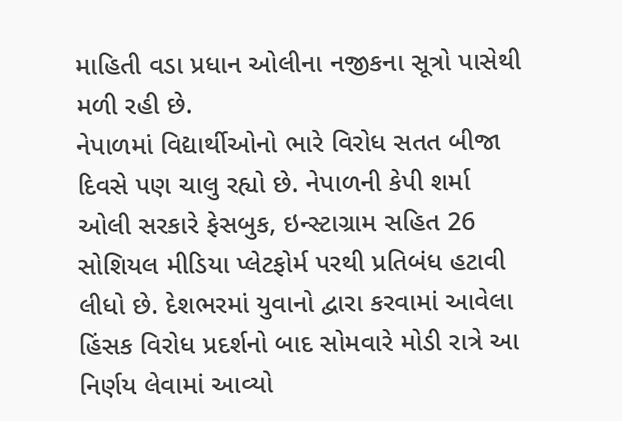માહિતી વડા પ્રધાન ઓલીના નજીકના સૂત્રો પાસેથી મળી રહી છે.
નેપાળમાં વિદ્યાર્થીઓનો ભારે વિરોધ સતત બીજા દિવસે પણ ચાલુ રહ્યો છે. નેપાળની કેપી શર્મા ઓલી સરકારે ફેસબુક, ઇન્સ્ટાગ્રામ સહિત 26 સોશિયલ મીડિયા પ્લેટફોર્મ પરથી પ્રતિબંધ હટાવી લીધો છે. દેશભરમાં યુવાનો દ્વારા કરવામાં આવેલા હિંસક વિરોધ પ્રદર્શનો બાદ સોમવારે મોડી રાત્રે આ નિર્ણય લેવામાં આવ્યો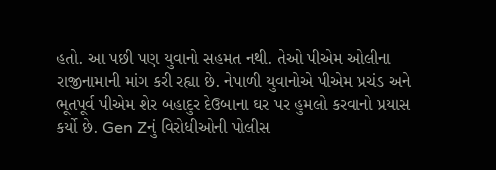હતો. આ પછી પણ યુવાનો સહમત નથી. તેઓ પીએમ ઓલીના રાજીનામાની માંગ કરી રહ્યા છે. નેપાળી યુવાનોએ પીએમ પ્રચંડ અને ભૂતપૂર્વ પીએમ શેર બહાદુર દેઉબાના ઘર પર હુમલો કરવાનો પ્રયાસ કર્યો છે. Gen Zનું વિરોધીઓની પોલીસ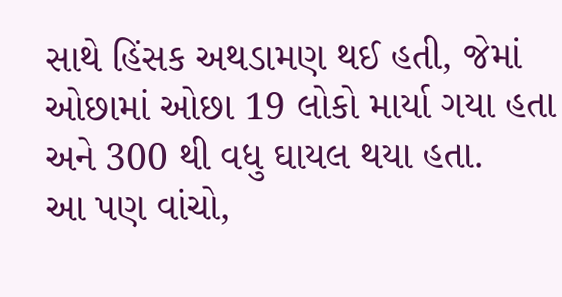સાથે હિંસક અથડામણ થઈ હતી, જેમાં ઓછામાં ઓછા 19 લોકો માર્યા ગયા હતા અને 300 થી વધુ ઘાયલ થયા હતા.
આ પણ વાંચો,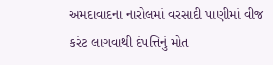અમદાવાદના નારોલમાં વરસાદી પાણીમાં વીજ કરંટ લાગવાથી દંપત્તિનું મોત